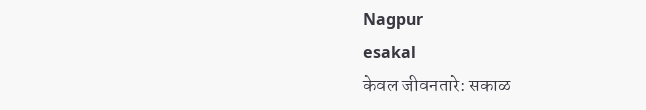Nagpur
esakal
केवल जीवनतारे: सकाळ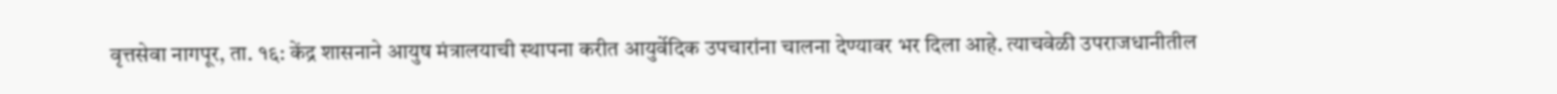वृत्तसेवा नागपूर, ता. १६: केंद्र शासनाने आयुष मंत्रालयाची स्थापना करीत आयुर्वेदिक उपचारांना चालना देण्यावर भर दिला आहे. त्याचवेळी उपराजधानीतील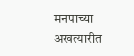मनपाच्या अखत्यारीत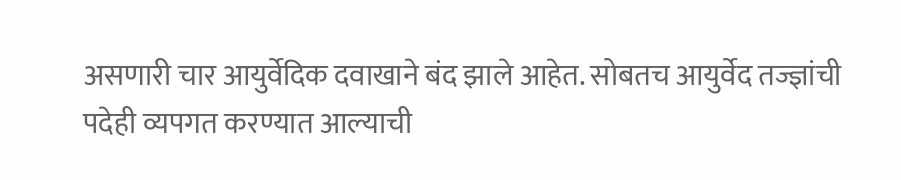असणारी चार आयुर्वेदिक दवाखाने बंद झाले आहेत. सोबतच आयुर्वेद तज्ज्ञांची पदेही व्यपगत करण्यात आल्याची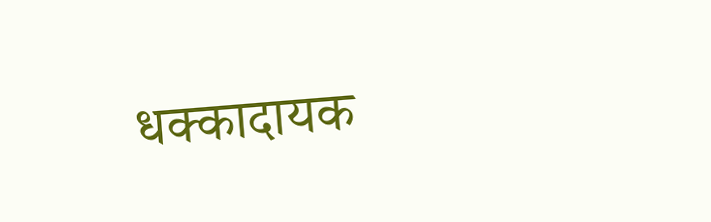धक्कादायक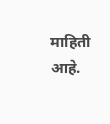माहिती आहे.